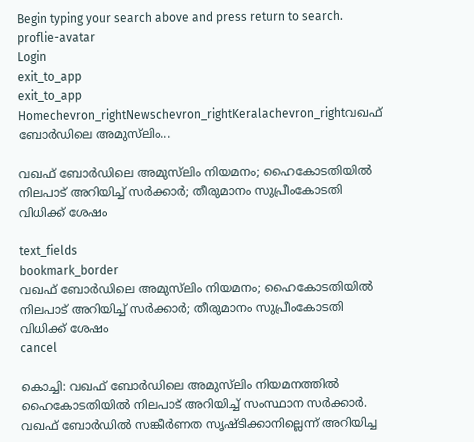Begin typing your search above and press return to search.
proflie-avatar
Login
exit_to_app
exit_to_app
Homechevron_rightNewschevron_rightKeralachevron_rightവഖഫ് ബോർഡിലെ അമുസ്‍ലിം...

വഖഫ് ബോർഡിലെ അമുസ്‍ലിം നിയമനം; ഹൈകോടതിയിൽ നിലപാട് അറിയിച്ച് സർക്കാർ; തീരുമാനം സുപ്രീംകോടതി വിധിക്ക് ശേഷം

text_fields
bookmark_border
വഖഫ് ബോർഡിലെ അമുസ്‍ലിം നിയമനം; ഹൈകോടതിയിൽ നിലപാട് അറിയിച്ച് സർക്കാർ; തീരുമാനം സുപ്രീംകോടതി വിധിക്ക് ശേഷം
cancel

കൊച്ചി: വഖഫ് ബോർഡിലെ അമുസ്‍ലിം നിയമനത്തിൽ ഹൈകോടതിയിൽ നിലപാട് അറിയിച്ച് സംസ്ഥാന സര്‍ക്കാര്‍. വഖഫ് ബോർഡിൽ സങ്കീർണത സൃഷ്ടിക്കാനില്ലെന്ന് അറിയിച്ച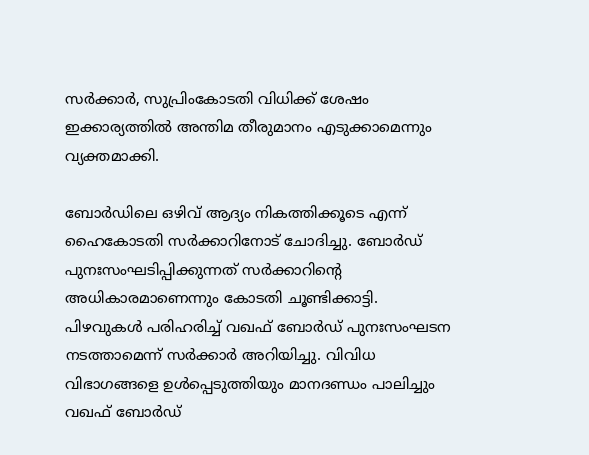സർക്കാർ, സുപ്രിംകോടതി വിധിക്ക് ശേഷം ഇക്കാര്യത്തിൽ അന്തിമ തീരുമാനം എടുക്കാമെന്നും വ്യക്തമാക്കി.

ബോർഡിലെ ഒഴിവ് ആദ്യം നികത്തിക്കൂടെ എന്ന് ഹൈകോടതി സർക്കാറിനോട് ചോദിച്ചു. ബോർഡ് പുനഃസംഘടിപ്പിക്കുന്നത് സർക്കാറിന്റെ അധികാരമാണെന്നും കോടതി ചൂണ്ടിക്കാട്ടി. പിഴവുകൾ പരിഹരിച്ച് വഖഫ് ബോർഡ് പുനഃസംഘടന നടത്താമെന്ന് സർക്കാർ അറിയിച്ചു. വിവിധ വിഭാഗങ്ങളെ ഉള്‍പ്പെടുത്തിയും മാനദണ്ഡം പാലിച്ചും വഖഫ് ബോർഡ്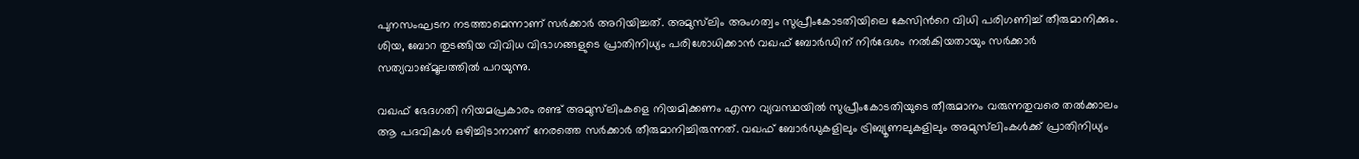പുനസംഘടന നടത്താമെന്നാണ് സർക്കാർ അറിയിച്ചത്. അമുസ്‍ലിം അംഗത്വം സുപ്രീംകോടതിയിലെ കേസിന്‍റെ വിധി പരിഗണിച്ച് തീരുമാനിക്കും. ശിയ, ബോറ തുടങ്ങിയ വിവിധ വിഭാഗങ്ങളുടെ പ്രാതിനിധ്യം പരിശോധിക്കാൻ വഖഫ് ബോർഡിന് നിർദേശം നൽകിയതായും സർക്കാർ സത്യവാങ്മൂലത്തിൽ പറയുന്നു.

വഖഫ് ഭേദഗതി നിയമപ്രകാരം രണ്ട് അമുസ്‍ലിംകളെ നിയമിക്കണം എന്ന വ്യവസ്ഥയിൽ സുപ്രീംകോടതിയുടെ തീരുമാനം വരുന്നതുവരെ തൽക്കാലം ആ പദവികൾ ഒഴിച്ചിടാനാണ് നേരത്തെ സര്‍ക്കാര്‍ തീരുമാനിച്ചിരുന്നത്. വഖഫ് ബോർഡുകളിലും ട്രിബ്യൂണലുകളിലും അമുസ്‌ലിംകൾക്ക് പ്രാതിനിധ്യം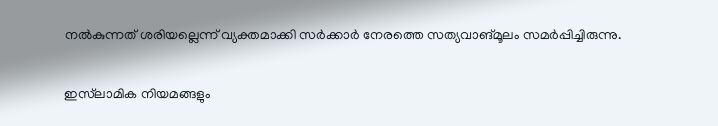നൽകുന്നത് ശരിയല്ലെന്ന് വ്യക്തമാക്കി സർക്കാർ നേരത്തെ സത്യവാങ്മൂലം സമർപ്പിച്ചിരുന്നു.

ഇസ്‌ലാമിക നിയമങ്ങളും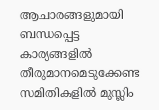ആചാരങ്ങളുമായി ബന്ധപ്പെട്ട കാര്യങ്ങളിൽ തീരുമാനമെടുക്കേണ്ട സമിതികളിൽ മുസ്ലിം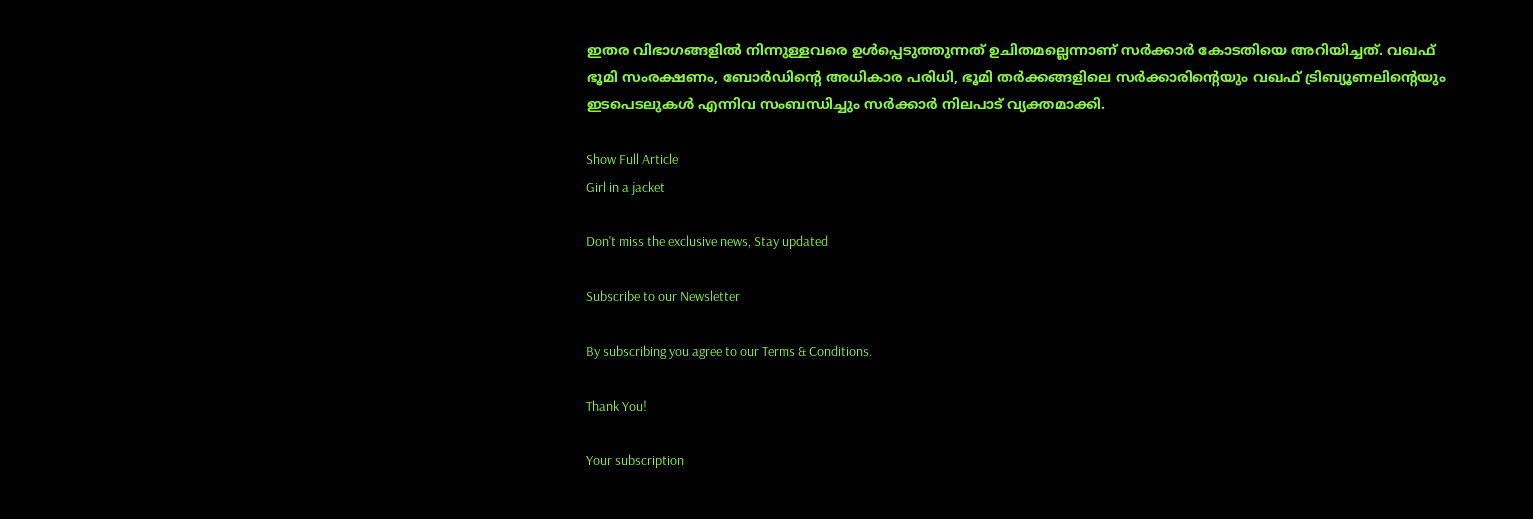ഇതര വിഭാഗങ്ങളിൽ നിന്നുള്ളവരെ ഉൾപ്പെടുത്തുന്നത് ഉചിതമല്ലെന്നാണ് സർക്കാർ കോടതിയെ അറിയിച്ചത്. വഖഫ് ഭൂമി സംരക്ഷണം, ബോർഡിന്റെ അധികാര പരിധി, ഭൂമി തർക്കങ്ങളിലെ സർക്കാരിന്റെയും വഖഫ് ട്രിബ്യൂണലിന്റെയും ഇടപെടലുകൾ എന്നിവ സംബന്ധിച്ചും സർക്കാർ നിലപാട് വ്യക്തമാക്കി.

Show Full Article
Girl in a jacket

Don't miss the exclusive news, Stay updated

Subscribe to our Newsletter

By subscribing you agree to our Terms & Conditions.

Thank You!

Your subscription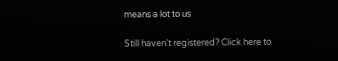means a lot to us

Still haven't registered? Click here to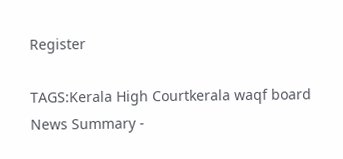Register

TAGS:Kerala High Courtkerala waqf board
News Summary -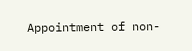Appointment of non-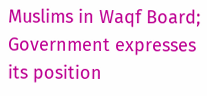Muslims in Waqf Board; Government expresses its position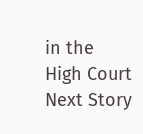in the High Court
Next Story